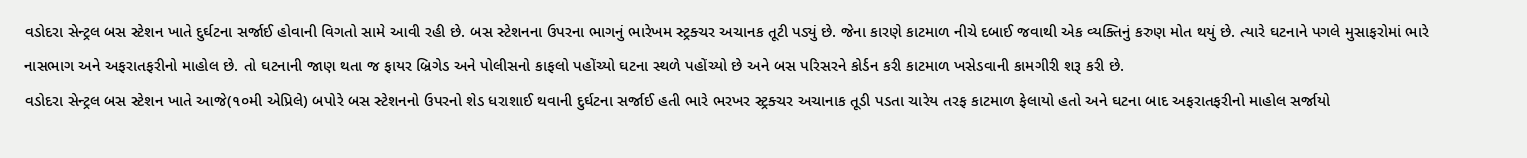વડોદરા સેન્ટ્રલ બસ સ્ટેશન ખાતે દુર્ઘટના સર્જાઈ હોવાની વિગતો સામે આવી રહી છે. બસ સ્ટેશનના ઉપરના ભાગનું ભારેખમ સ્ટ્રક્ચર અચાનક તૂટી પડ્યું છે. જેના કારણે કાટમાળ નીચે દબાઈ જવાથી એક વ્યક્તિનું કરુણ મોત થયું છે. ત્યારે ઘટનાને પગલે મુસાફરોમાં ભારે નાસભાગ અને અફરાતફરીનો માહોલ છે. તો ઘટનાની જાણ થતા જ ફાયર બ્રિગેડ અને પોલીસનો કાફલો પહોંચ્યો ઘટના સ્થળે પહોંચ્યો છે અને બસ પરિસરને કોર્ડન કરી કાટમાળ ખસેડવાની કામગીરી શરૂ કરી છે.
વડોદરા સેન્ટ્રલ બસ સ્ટેશન ખાતે આજે(૧૦મી એપ્રિલે) બપોરે બસ સ્ટેશનનો ઉપરનો શેડ ધરાશાઈ થવાની દુર્ઘટના સર્જાઈ હતી ભારે ભરખર સ્ટ્રક્ચર અચાનાક તૂડી પડતા ચારેય તરફ કાટમાળ ફેલાયો હતો અને ઘટના બાદ અફરાતફરીનો માહોલ સર્જાયો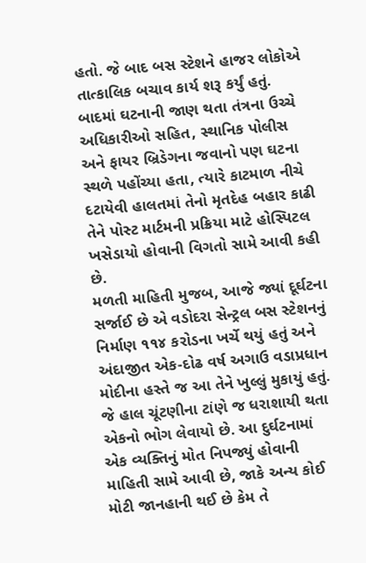હતો. જે બાદ બસ સ્ટેશને હાજર લોકોએ તાત્કાલિક બચાવ કાર્ય શરૂ કર્યું હતું.
બાદમાં ઘટનાની જાણ થતા તંત્રના ઉચ્ચે અધિકારીઓ સહિત, સ્થાનિક પોલીસ અને ફાયર બ્રિડેગના જવાનો પણ ઘટના સ્થળે પહોંચ્યા હતા, ત્યારે કાટમાળ નીચે દટાયેવી હાલતમાં તેનો મૃતદેહ બહાર કાઢી તેને પોસ્ટ માર્ટમની પ્રક્રિયા માટે હોસ્પિટલ ખસેડાયો હોવાની વિગતો સામે આવી કહી છે.
મળતી માહિતી મુજબ, આજે જ્યાં દૂર્ઘટના સર્જાઈ છે એ વડોદરા સેન્ટ્રલ બસ સ્ટેશનનું નિર્માણ ૧૧૪ કરોડના ખર્ચે થયું હતું અને અંદાજીત એક-દોઢ વર્ષ અગાઉ વડાપ્રધાન મોદીના હસ્તે જ આ તેને ખુલ્લું મુકાયું હતું. જે હાલ ચૂંટણીના ટાંણે જ ધરાશાયી થતા એકનો ભોગ લેવાયો છે. આ દુર્ઘટનામાં એક વ્યક્તિનું મોત નિપજ્યું હોવાની માહિતી સામે આવી છે, જાકે અન્ય કોઈ મોટી જાનહાની થઈ છે કેમ તે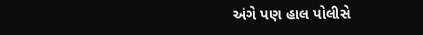અંગે પણ હાલ પોલીસે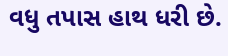વધુ તપાસ હાથ ધરી છે.